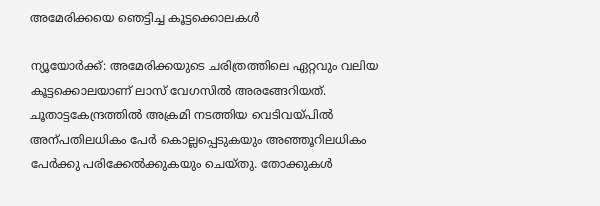അമേരിക്കയെ ഞെട്ടിച്ച കൂട്ടക്കൊലകൾ

ന്യൂയോർക്ക്: അമേരിക്കയുടെ ചരിത്രത്തിലെ ഏറ്റവും വലിയ കൂട്ടക്കൊലയാണ് ലാസ് വേഗസിൽ അരങ്ങേറിയത്. ചൂതാട്ടകേന്ദ്രത്തിൽ അക്രമി നടത്തിയ വെടിവയ്പിൽ അന്പതിലധികം പേർ കൊല്ലപ്പെടുകയും അഞ്ഞൂറിലധികം പേർക്കു പരിക്കേൽക്കുകയും ചെയ്തു. തോക്കുകൾ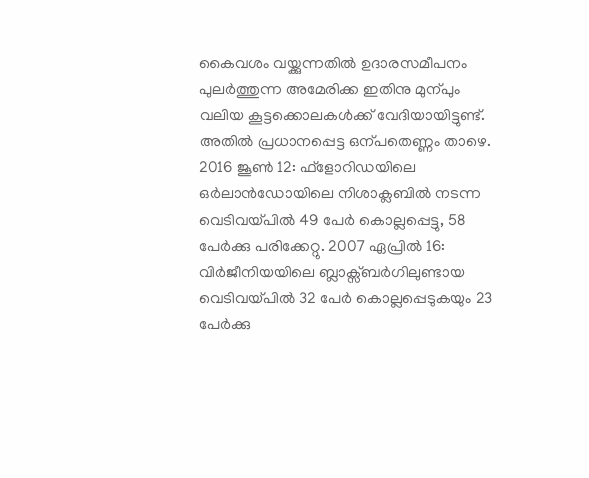കൈവശം വയ്ക്കുന്നതിൽ ഉദാരസമീപനം പുലർത്തുന്ന അമേരിക്ക ഇതിനു മുന്പും വലിയ കൂട്ടക്കൊലകൾക്ക് വേദിയായിട്ടുണ്ട്. അതിൽ പ്രധാനപ്പെട്ട ഒന്പതെണ്ണം താഴെ. 2016 ജൂൺ 12: ഫ്ളോറിഡയിലെ ഒർലാൻഡോയിലെ നിശാക്ലബിൽ നടന്ന വെടിവയ്പിൽ 49 പേർ കൊല്ലപ്പെട്ടു, 58 പേർക്കു പരിക്കേറ്റു. 2007 ഏപ്രിൽ 16: വിർജീനിയയിലെ ബ്ലാക്സ്ബർഗിലുണ്ടായ വെടിവയ്പിൽ 32 പേർ കൊല്ലപ്പെടുകയും 23 പേർക്കു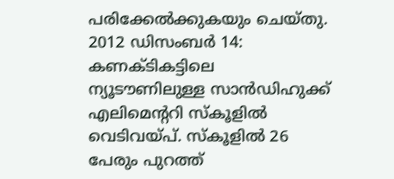പരിക്കേൽക്കുകയും ചെയ്തു. 2012 ഡിസംബർ 14: കണക്‌ടികട്ടിലെ ന്യൂടൗണിലുള്ള സാൻഡിഹുക്ക് എലിമെന്‍ററി സ്കൂളിൽ വെടിവയ്പ്. സ്കൂളിൽ 26 പേരും പുറത്ത്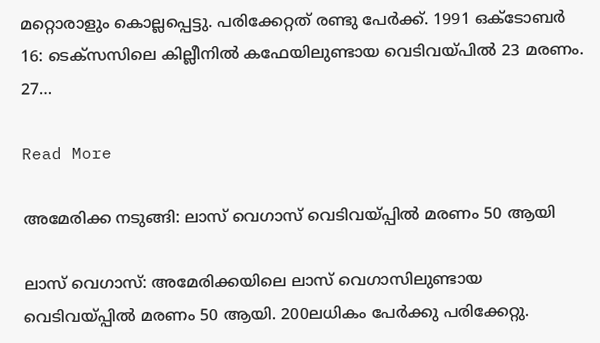മറ്റൊരാളും കൊല്ലപ്പെട്ടു. പരിക്കേറ്റത് രണ്ടു പേർക്ക്. 1991 ഒക്ടോബർ 16: ടെക്സസിലെ കില്ലീനിൽ കഫേയിലുണ്ടായ വെടിവയ്പിൽ 23 മരണം. 27…

Read More

അമേരിക്ക നടുങ്ങി: ലാസ് വെഗാസ് വെടിവയ്പ്പിൽ മരണം 50 ആയി

ലാസ് വെഗാസ്: അമേരിക്കയിലെ ലാസ് വെഗാസിലുണ്ടായ വെടിവയ്പ്പിൽ മരണം 50 ആയി. 200ലധികം പേർക്കു പരിക്കേറ്റു.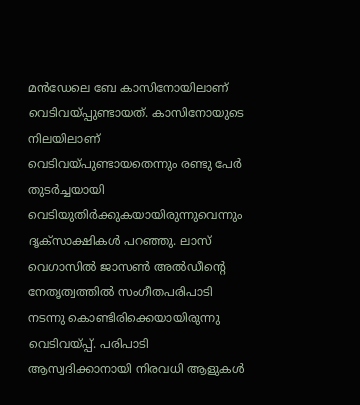മൻഡേലെ ബേ കാസിനോയിലാണ് വെടിവയ്പ്പുണ്ടായത്. കാസിനോയുടെ നിലയിലാണ് വെടിവയ്പുണ്ടായതെന്നും രണ്ടു പേർ തുടർച്ചയായി വെടിയുതിർക്കുകയായിരുന്നുവെന്നും ദൃക്സാക്ഷികൾ പറഞ്ഞു. ലാസ് വെഗാസിൽ ജാസൺ അൽഡീന്‍റെ നേതൃത്വത്തിൽ സംഗീതപരിപാടി നടന്നു കൊണ്ടിരിക്കെയായിരുന്നു വെടിവയ്പ്പ്. പരിപാടി ആസ്വദിക്കാനായി നിരവധി ആളുകൾ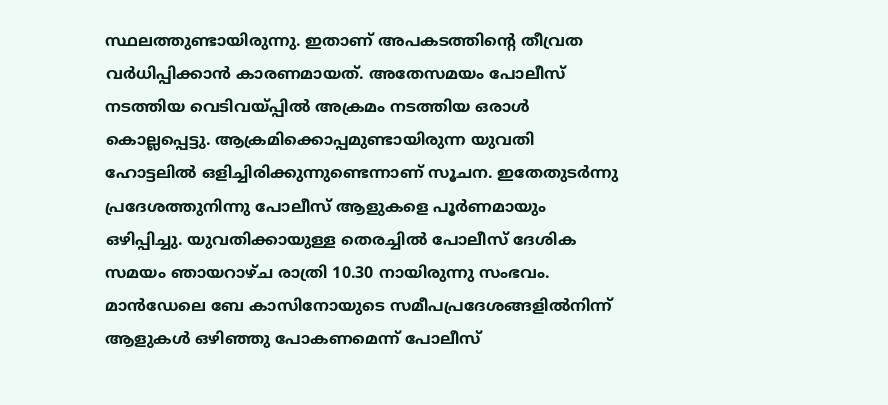സ്ഥലത്തുണ്ടായിരുന്നു. ഇതാണ് അപകടത്തിന്‍റെ തീവ്രത വർധിപ്പിക്കാൻ കാരണമായത്. അതേസമയം പോലീസ് നടത്തിയ വെടിവയ്പ്പിൽ അക്രമം നടത്തിയ ഒരാൾ കൊല്ലപ്പെട്ടു. ആക്രമിക്കൊപ്പമുണ്ടായിരുന്ന യുവതി ഹോട്ടലിൽ ഒളിച്ചിരിക്കുന്നുണ്ടെന്നാണ് സൂചന. ഇതേതുടർന്നു പ്രദേശത്തുനിന്നു പോലീസ് ആളുകളെ പൂർണമായും ഒഴിപ്പിച്ചു. യുവതിക്കായുള്ള തെരച്ചിൽ പോലീസ് ദേശിക സമയം ഞായറാഴ്ച രാത്രി 10.30 നായിരുന്നു സംഭവം. മാൻഡേലെ ബേ കാസിനോയുടെ സമീപപ്രദേശങ്ങളിൽനിന്ന് ആളുകൾ ഒഴിഞ്ഞു പോകണമെന്ന് പോലീസ്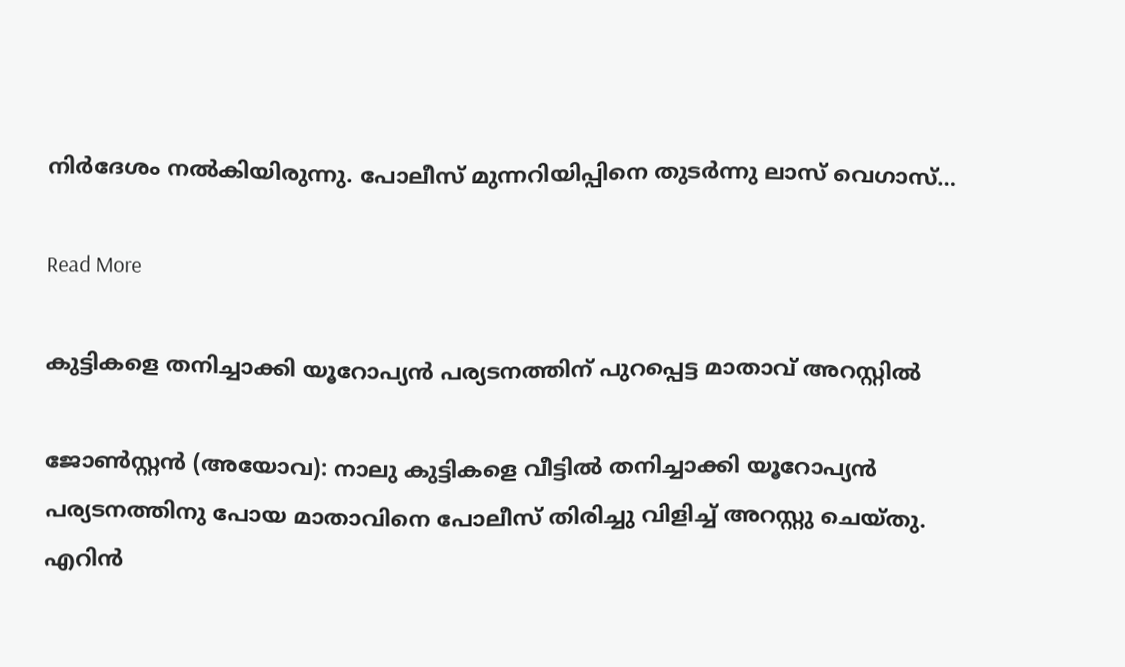നിർദേശം നൽകിയിരുന്നു. പോലീസ് മുന്നറിയിപ്പിനെ തുടർന്നു ലാസ് വെഗാസ്…

Read More

കുട്ടികളെ തനിച്ചാക്കി യൂറോപ്യൻ പര്യടനത്തിന് പുറപ്പെട്ട മാതാവ് അറസ്റ്റിൽ

ജോണ്‍സ്റ്റൻ (അയോവ): നാലു കുട്ടികളെ വീട്ടിൽ തനിച്ചാക്കി യൂറോപ്യൻ പര്യടനത്തിനു പോയ മാതാവിനെ പോലീസ് തിരിച്ചു വിളിച്ച് അറസ്റ്റു ചെയ്തു. എറിൻ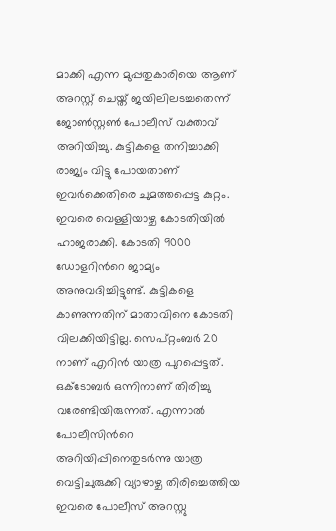മാക്കി എന്ന മുപ്പതുകാരിയെ ആണ് അറസ്റ്റ് ചെയ്ത് ജയിലിലടച്ചതെന്ന് ജോണ്‍സ്റ്റണ്‍ പോലീസ് വക്താവ് അറിയിച്ചു. കുട്ടികളെ തനിച്ചാക്കി രാജ്യം വിട്ടു പോയതാണ് ഇവർക്കെതിരെ ചുമത്തപ്പെട്ട കുറ്റം. ഇവരെ വെള്ളിയാഴ്ച കോടതിയിൽ ഹാജരാക്കി. കോടതി 9000 ഡോളറിന്‍റെ ജാമ്യം അനുവദിച്ചിട്ടുണ്ട്. കുട്ടികളെ കാണുന്നതിന് മാതാവിനെ കോടതി വിലക്കിയിട്ടില്ല. സെപ്റ്റംബർ 20 നാണ് എറിൻ യാത്ര പുറപ്പെട്ടത്. ഒക്ടോബർ ഒന്നിനാണ് തിരിച്ചു വരേണ്ടിയിരുന്നത്. എന്നാൽ പോലീസിന്‍റെ അറിയിപ്പിനെതുടർന്നു യാത്ര വെട്ടിചുരുക്കി വ്യാഴാഴ്ച തിരിച്ചെത്തിയ ഇവരെ പോലീസ് അറസ്റ്റു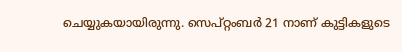ചെയ്യുകയായിരുന്നു. സെപ്റ്റംബർ 21 നാണ് കുട്ടികളുടെ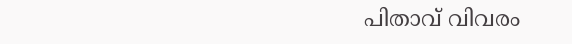പിതാവ് വിവരം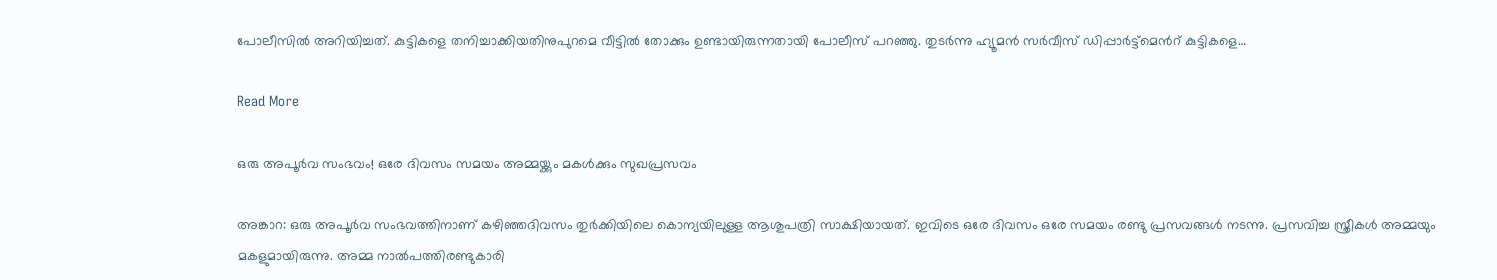പോലീസിൽ അറിയിച്ചത്. കുട്ടികളെ തനിച്ചാക്കിയതിനുപുറമെ വീട്ടിൽ തോക്കും ഉണ്ടായിരുന്നതായി പോലീസ് പറഞ്ഞു. തുടർന്നു ഹ്യൂമൻ സർവീസ് ഡിപ്പാർട്ട്മെന്‍റ് കുട്ടികളെ…

Read More

ഒരു അപൂര്‍വ സംഭവം! ഒരേ ദിവസം സമയം അമ്മയ്ക്കും മകള്‍ക്കും സുഖപ്രസവം

അങ്കാറ: ഒരു അപൂർവ സംഭവത്തിനാണ് കഴിഞ്ഞദിവസം തുർക്കിയിലെ കൊന്യയിലുള്ള ആശുപത്രി സാക്ഷിയായത്. ഇവിടെ ഒരേ ദിവസം ഒരേ സമയം രണ്ടു പ്രസവങ്ങൾ നടന്നു. പ്രസവിച്ച സ്ത്രീകൾ അമ്മയും മകളുമായിരുന്നു. അമ്മ നാൽപത്തിരണ്ടുകാരി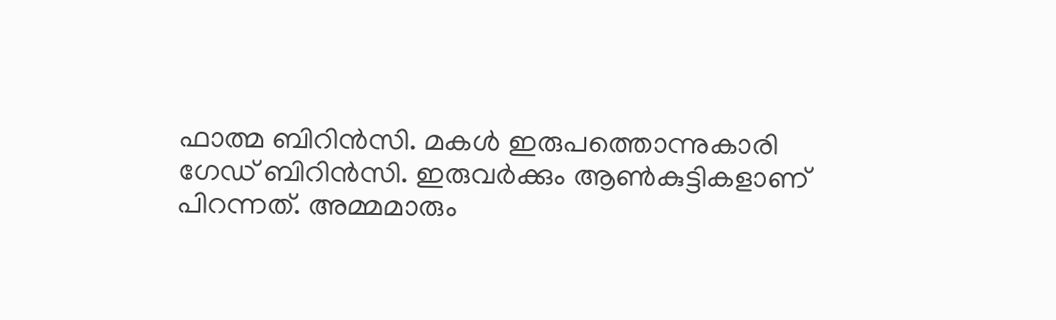ഫാത്മ ബിറിൻസി. മകൾ ഇരുപത്തൊന്നുകാരി ഗേഡ് ബിറിൻസി. ഇരുവർക്കും ആണ്‍കുട്ടികളാണ് പിറന്നത്. അമ്മമാരും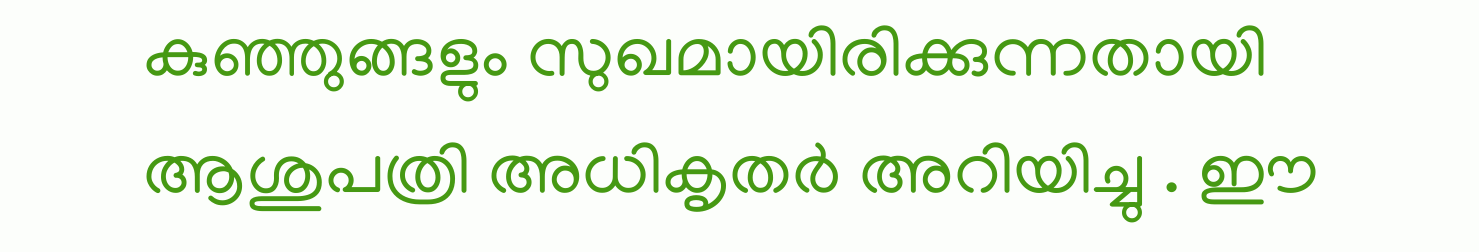കുഞ്ഞുങ്ങളും സുഖമായിരിക്കുന്നതായി ആശുപത്രി അധികൃതർ അറിയിച്ചു . ഈ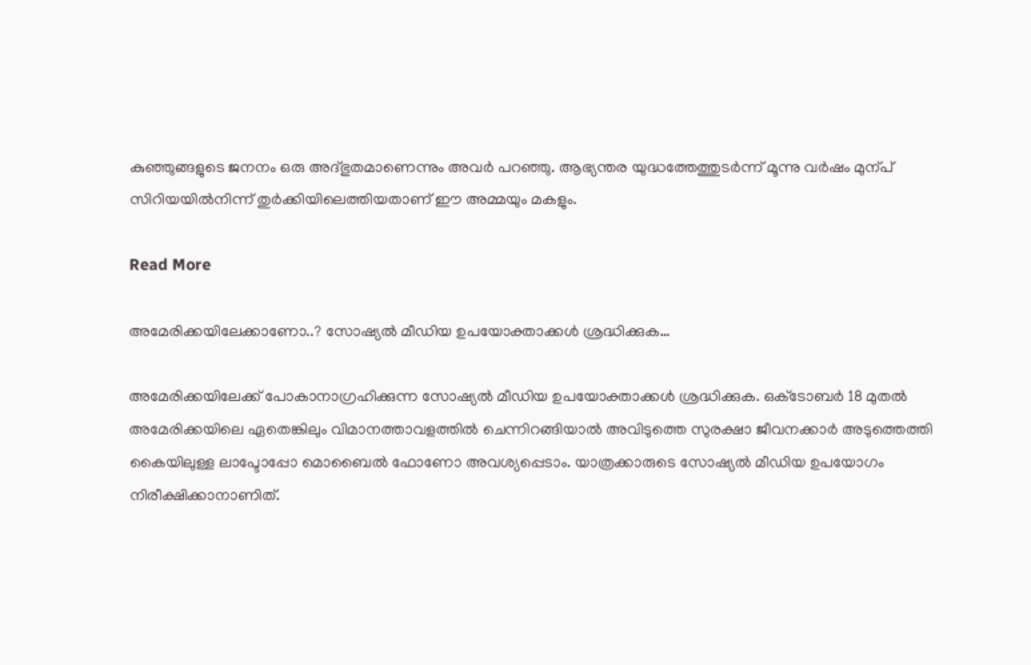കുഞ്ഞുങ്ങളുടെ ജനനം ഒരു അദ്ഭുതമാണെന്നും അവർ പറഞ്ഞു. ആഭ്യന്തര യുദ്ധത്തേത്തുടർന്ന് മൂന്നു വർഷം മുന്പ് സിറിയയിൽനിന്ന് തുർക്കിയിലെത്തിയതാണ് ഈ അമ്മയും മകളും.

Read More

അമേരിക്കയിലേക്കാണോ..? സോഷ്യൽ മീഡിയ ഉപയോക്താക്കൾ ശ്രദ്ധിക്കുക…

അമേരിക്കയിലേക്ക് പോകാനാഗ്രഹിക്കുന്ന സോഷ്യൽ മീഡിയ ഉപയോക്താക്കൾ ശ്രദ്ധിക്കുക. ഒക്‌ടോബർ 18 മുതൽ അമേരിക്കയിലെ ഏതെങ്കിലും വിമാനത്താവളത്തിൽ ചെന്നിറങ്ങിയാൽ അവിടുത്തെ സുരക്ഷാ ജീവനക്കാർ അടുത്തെത്തി കൈയിലുള്ള ലാപ്ടോപ്പോ മൊബൈൽ ഫോണോ അവശ്യപ്പെടാം. യാത്രക്കാരുടെ സോഷ്യൽ മീഡിയ ഉപയോഗം നിരീക്ഷിക്കാനാണിത്.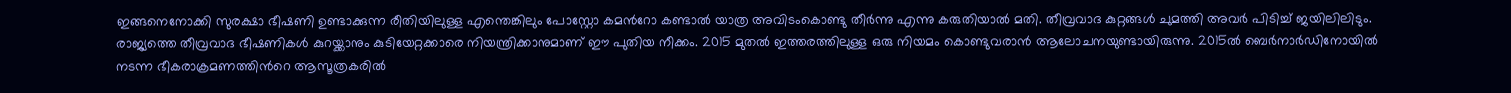ഇങ്ങനെനോക്കി സുരക്ഷാ ഭീഷണി ഉണ്ടാക്കുന്ന രീതിയിലുള്ള എന്തെങ്കിലും പോസ്റ്റോ കമന്‍റോ കണ്ടാൽ യാത്ര അവിടംകൊണ്ടു തീർന്നു എന്നു കരുതിയാൽ മതി. തീവ്രവാദ കുറ്റങ്ങൾ ചുമത്തി അവർ പിടിച്ച് ജയിലിലിടും. രാജ്യത്തെ തീവ്രവാദ ഭീഷണികൾ കുറയ്ക്കാനും കുടിയേറ്റക്കാരെ നിയന്ത്രിക്കാനുമാണ് ഈ പുതിയ നീക്കം. 2015 മുതൽ ഇത്തരത്തിലുള്ള ഒരു നിയമം കൊണ്ടുവരാൻ ആലോചനയുണ്ടായിരുന്നു. 2015ൽ ബെർനാർഡിനോയിൽ നടന്ന ഭീകരാക്രമണത്തിന്‍റെ ആസൂത്രകരിൽ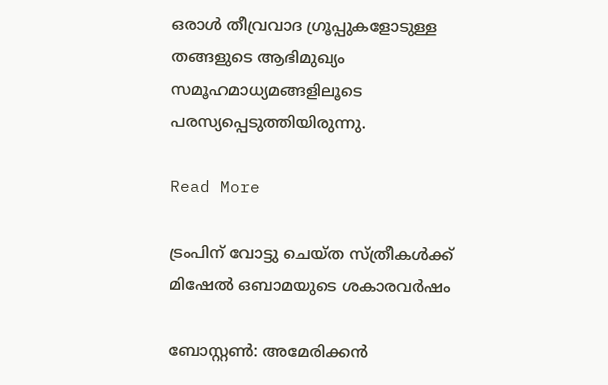ഒരാൾ തീവ്രവാദ ഗ്രൂപ്പുകളോടുള്ള തങ്ങളുടെ ആഭിമുഖ്യം സമൂഹമാധ്യമങ്ങളിലൂടെ പരസ്യപ്പെടുത്തിയിരുന്നു.

Read More

ട്രംപിന് വോട്ടു ചെയ്ത സ്ത്രീകൾക്ക് മിഷേൽ ഒബാമയുടെ ശകാരവർഷം

ബോസ്റ്റണ്‍: അമേരിക്കൻ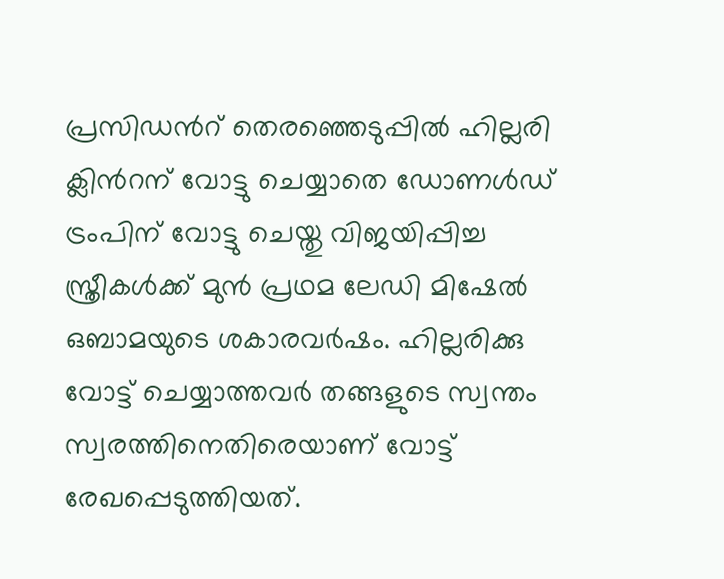പ്രസിഡന്‍റ് തെരഞ്ഞെടുപ്പിൽ ഹില്ലരി ക്ലിന്‍റന് വോട്ടു ചെയ്യാതെ ഡോണൾഡ് ട്രംപിന് വോട്ടു ചെയ്തു വിജയിപ്പിച്ച സ്ത്രീകൾക്ക് മുൻ പ്രഥമ ലേഡി മിഷേൽ ഒബാമയുടെ ശകാരവർഷം. ഹില്ലരിക്കു വോട്ട് ചെയ്യാത്തവർ തങ്ങളുടെ സ്വന്തം സ്വരത്തിനെതിരെയാണ് വോട്ട് രേഖപ്പെടുത്തിയത്.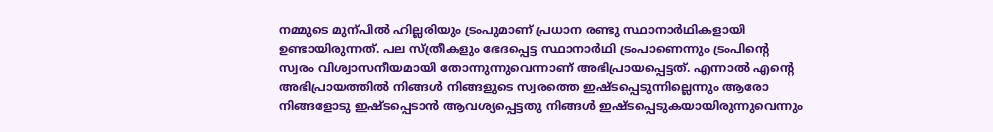നമ്മുടെ മുന്പിൽ ഹില്ലരിയും ട്രംപുമാണ് പ്രധാന രണ്ടു സ്ഥാനാർഥികളായി ഉണ്ടായിരുന്നത്. പല സ്ത്രീകളും ഭേദപ്പെട്ട സ്ഥാനാർഥി ട്രംപാണെന്നും ട്രംപിന്‍റെ സ്വരം വിശ്വാസനീയമായി തോന്നുന്നുവെന്നാണ് അഭിപ്രായപ്പെട്ടത്. എന്നാൽ എന്‍റെ അഭിപ്രായത്തിൽ നിങ്ങൾ നിങ്ങളുടെ സ്വരത്തെ ഇഷ്ടപ്പെടുന്നില്ലെന്നും ആരോ നിങ്ങളോടു ഇഷ്ടപ്പെടാൻ ആവശ്യപ്പെട്ടതു നിങ്ങൾ ഇഷ്ടപ്പെടുകയായിരുന്നുവെന്നും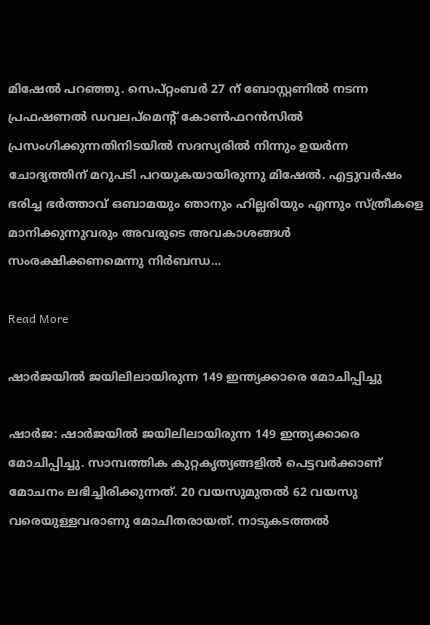മിഷേൽ പറഞ്ഞു. സെപ്റ്റംബർ 27 ന് ബോസ്റ്റണിൽ നടന്ന പ്രഫഷണൽ ഡവലപ്മെന്‍റ് കോണ്‍ഫറൻസിൽ പ്രസംഗിക്കുന്നതിനിടയിൽ സദസ്യരിൽ നിന്നും ഉയർന്ന ചോദ്യത്തിന് മറുപടി പറയുകയായിരുന്നു മിഷേൽ. എട്ടുവർഷം ഭരിച്ച ഭർത്താവ് ഒബാമയും ഞാനും ഹില്ലരിയും എന്നും സ്ത്രീകളെ മാനിക്കുന്നുവരും അവരുടെ അവകാശങ്ങൾ സംരക്ഷിക്കണമെന്നു നിർബന്ധ…

Read More

ഷാര്‍ജയിൽ ജയിലിലായിരുന്ന 149 ഇന്ത്യക്കാരെ മോചിപ്പിച്ചു

ഷാർജ: ഷാര്‍ജയിൽ ജയിലിലായിരുന്ന 149 ഇന്ത്യക്കാരെ മോചിപ്പിച്ചു. സാമ്പത്തിക കുറ്റകൃത്യങ്ങളിൽ പെട്ടവർക്കാണ് മോചനം ലഭിച്ചിരിക്കുന്നത്. 20 വയസുമുതൽ 62 വയസു വരെയുള്ളവരാണു മോചിതരായത്. നാടുകടത്തൽ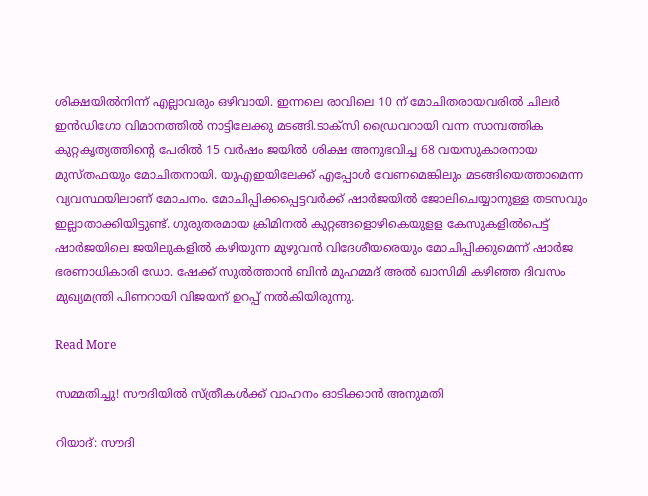ശിക്ഷയിൽനിന്ന് എല്ലാവരും ഒഴിവായി. ഇന്നലെ രാവിലെ 10 ന് മോചിതരായവരിൽ ചിലർ ഇൻഡിഗോ വിമാനത്തിൽ നാട്ടിലേക്കു മടങ്ങി.ടാക്സി ഡ്രൈവറായി വന്ന സാമ്പത്തിക കുറ്റകൃത്യത്തിന്‍റെ പേരിൽ 15 വർഷം ജയിൽ ശിക്ഷ അനുഭവിച്ച 68 വയസുകാരനായ മുസ്തഫയും മോചിതനായി. യുഎഇയിലേക്ക് എപ്പോൾ വേണമെങ്കിലും മടങ്ങിയെത്താമെന്ന വ്യവസ്ഥയിലാണ് മോചനം. മോചിപ്പിക്കപ്പെട്ടവർക്ക് ഷാർജയിൽ ജോലിചെയ്യാനുള്ള തടസവും ഇല്ലാതാക്കിയിട്ടുണ്ട്. ഗുരുതരമായ ക്രിമിനല്‍ കുറ്റങ്ങളൊഴികെയുളള കേസുകളില്‍പെട്ട് ഷാര്‍ജയിലെ ജയിലുകളില്‍ കഴിയുന്ന മുഴുവന്‍ വിദേശീയരെയും മോചിപ്പിക്കുമെന്ന് ഷാര്‍ജ ഭരണാധികാരി ഡോ. ഷേക്ക് സുല്‍ത്താന്‍ ബിന്‍ മുഹമ്മദ് അല്‍ ഖാസിമി കഴിഞ്ഞ ദിവസം മുഖ്യമന്ത്രി പിണറായി വിജയന് ഉറപ്പ് നൽകിയിരുന്നു.

Read More

സമ്മതിച്ചു! സൗദിയിൽ സ്ത്രീകൾക്ക് വാഹനം ഓടിക്കാൻ അനുമതി

റിയാദ്: സൗദി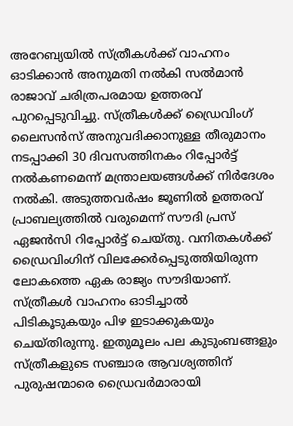അറേബ്യയിൽ സ്ത്രീകൾക്ക് വാഹനം ഓടിക്കാൻ അനുമതി നൽകി സൽമാൻ രാജാവ് ചരിത്രപരമായ ഉത്തരവ് പുറപ്പെടുവിച്ചു. സ്ത്രീകൾക്ക് ഡ്രൈവിംഗ് ലൈസൻസ് അനുവദിക്കാനുള്ള തീരുമാനം നടപ്പാക്കി 30 ദിവസത്തിനകം റിപ്പോർട്ട് നൽകണമെന്ന് മന്ത്രാലയങ്ങൾക്ക് നിർദേശം നൽകി. അടുത്തവർഷം ജൂണിൽ ഉത്തരവ് പ്രാബല്യത്തിൽ വരുമെന്ന് സൗദി പ്രസ് ഏജൻസി റിപ്പോർട്ട് ചെയ്തു. വനിതകൾക്ക് ഡ്രൈവിംഗിന് വിലക്കേർപ്പെടുത്തിയിരുന്ന ലോകത്തെ ഏക രാജ്യം സൗദിയാണ്. സ്ത്രീകൾ വാഹനം ഓടിച്ചാൽ പിടികൂടുകയും പിഴ ഇടാക്കുകയും ചെയ്തിരുന്നു. ഇതുമൂലം പല കുടുംബങ്ങളും സ്ത്രീകളുടെ സഞ്ചാര ആവശ്യത്തിന് പുരുഷന്മാരെ ഡ്രൈവർമാരായി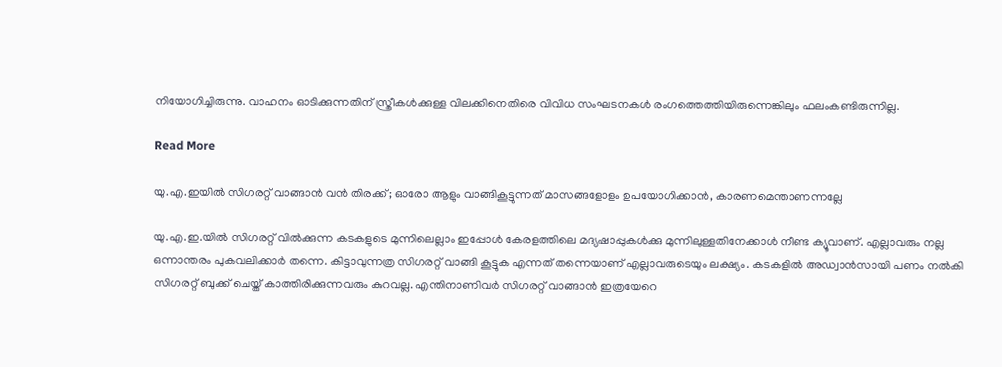നിയോഗിച്ചിരുന്നു. വാഹനം ഓടിക്കുന്നതിന് സ്ത്രീകൾക്കുള്ള വിലക്കിനെതിരെ വിവിധ സംഘടനകൾ രംഗത്തെത്തിയിരുന്നെങ്കിലും ഫലംകണ്ടിരുന്നില്ല.

Read More

യു.എ.ഇയില്‍ സിഗരറ്റ് വാങ്ങാന്‍ വന്‍ തിരക്ക്; ഓരോ ആളും വാങ്ങികൂട്ടുന്നത് മാസങ്ങളോളം ഉപയോഗിക്കാന്‍, കാരണമെന്താണന്നല്ലേ

യു.എ.ഇ.യില്‍ സിഗരറ്റ് വില്‍ക്കുന്ന കടകളുടെ മുന്നിലെല്ലാം ഇപ്പോള്‍ കേരളത്തിലെ മദ്യഷാപ്പുകള്‍ക്കു മുന്നിലുള്ളതിനേക്കാള്‍ നീണ്ട ക്യൂവാണ്. എല്ലാവരും നല്ല ഒന്നാന്തരം പുകവലിക്കാര്‍ തന്നെ. കിട്ടാവുന്നത്ര സിഗരറ്റ് വാങ്ങി കൂട്ടുക എന്നത് തന്നെയാണ് എല്ലാവരുടെയും ലക്ഷ്യം. കടകളില്‍ അഡ്വാന്‍സായി പണം നല്‍കി സിഗരറ്റ് ബുക്ക് ചെയ്ത് കാത്തിരിക്കുന്നവരും കുറവല്ല. എന്തിനാണിവര്‍ സിഗരറ്റ് വാങ്ങാന്‍ ഇത്രയേറെ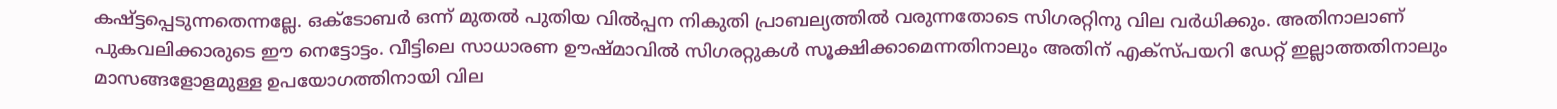കഷ്ട്ടപ്പെടുന്നതെന്നല്ലേ. ഒക്ടോബര്‍ ഒന്ന് മുതല്‍ പുതിയ വില്‍പ്പന നികുതി പ്രാബല്യത്തില്‍ വരുന്നതോടെ സിഗരറ്റിനു വില വര്‍ധിക്കും. അതിനാലാണ് പുകവലിക്കാരുടെ ഈ നെട്ടോട്ടം. വീട്ടിലെ സാധാരണ ഊഷ്മാവില്‍ സിഗരറ്റുകള്‍ സൂക്ഷിക്കാമെന്നതിനാലും അതിന് എക്‌സ്പയറി ഡേറ്റ് ഇല്ലാത്തതിനാലും മാസങ്ങളോളമുള്ള ഉപയോഗത്തിനായി വില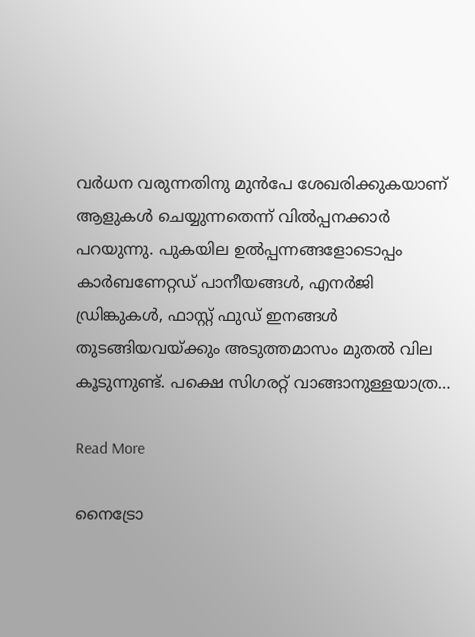വര്‍ധന വരുന്നതിനു മുന്‍പേ ശേഖരിക്കുകയാണ് ആളുകള്‍ ചെയ്യുന്നതെന്ന് വില്‍പ്പനക്കാര്‍ പറയുന്നു. പുകയില ഉല്‍പ്പന്നങ്ങളോടൊപ്പം കാര്‍ബണേറ്റഡ് പാനീയങ്ങള്‍, എനര്‍ജി ഡ്രിങ്കുകള്‍, ഫാസ്റ്റ് ഫുഡ് ഇനങ്ങള്‍ തുടങ്ങിയവയ്ക്കും അടുത്തമാസം മുതല്‍ വില കൂടുന്നുണ്ട്. പക്ഷെ സിഗരറ്റ് വാങ്ങാനുള്ളയാത്ര…

Read More

നൈട്രോ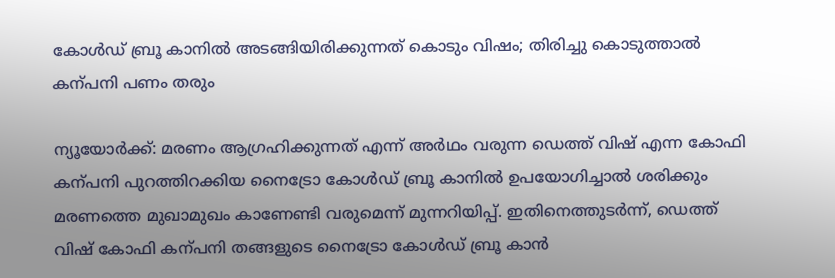കോൾഡ് ബ്രൂ കാനിൽ അടങ്ങിയിരിക്കുന്നത് കൊടും വിഷം; തിരിച്ചു കൊടുത്താൽ കന്പനി പണം തരും

ന്യൂയോർക്ക്: മരണം ആഗ്രഹിക്കുന്നത് എന്ന് അർഥം വരുന്ന ഡെത്ത് വിഷ് എന്ന കോഫി കന്പനി പുറത്തിറക്കിയ നൈട്രോ കോൾഡ് ബ്രൂ കാനിൽ ഉപയോഗിച്ചാൽ ശരിക്കും മരണത്തെ മുഖാമുഖം കാണേണ്ടി വരുമെന്ന് മുന്നറിയിപ്പ്. ഇതിനെത്തുടർന്ന്, ഡെത്ത് വിഷ് കോഫി കന്പനി തങ്ങളുടെ നൈട്രോ കോൾഡ് ബ്രൂ കാൻ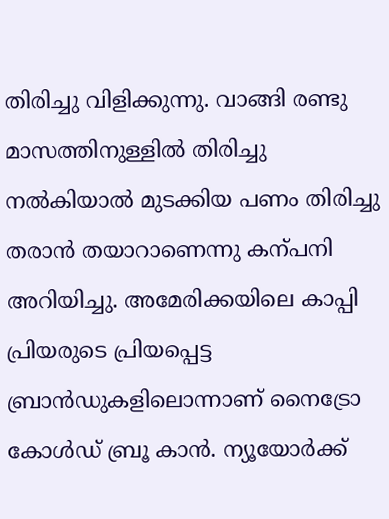തിരിച്ചു വിളിക്കുന്നു. വാങ്ങി രണ്ടു മാസത്തിനുള്ളിൽ തിരിച്ചു നൽകിയാൽ മുടക്കിയ പണം തിരിച്ചു തരാൻ തയാറാണെന്നു കന്പനി അറിയിച്ചു. അമേരിക്കയിലെ കാപ്പി പ്രിയരുടെ പ്രിയപ്പെട്ട ബ്രാൻഡുകളിലൊന്നാണ് നൈട്രോ കോൾഡ് ബ്രൂ കാൻ. ന്യൂയോർക്ക്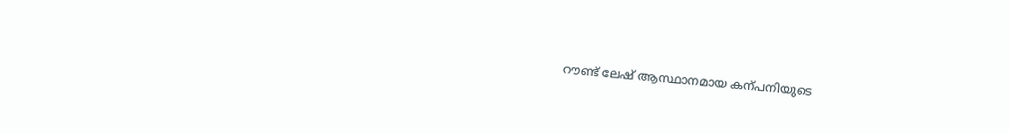റൗണ്ട് ലേഷ് ആസ്ഥാനമായ കന്പനിയുടെ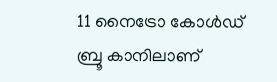11 നൈട്രോ കോൾഡ് ബ്രൂ കാനിലാണ്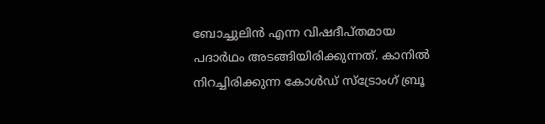ബോച്ചുലിൻ എന്ന വിഷദീപ്തമായ പദാർഥം അടങ്ങിയിരിക്കുന്നത്. കാനിൽ നിറച്ചിരിക്കുന്ന കോൾഡ് സ്ട്രോംഗ് ബ്രൂ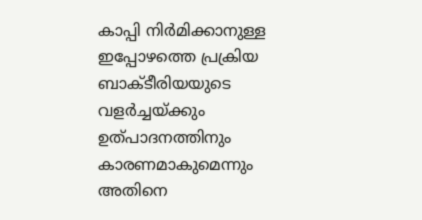കാപ്പി നിർമിക്കാനുള്ള ഇപ്പോഴത്തെ പ്രക്രിയ ബാക്ടീരിയയുടെ വളർച്ചയ്ക്കും ഉത്പാദനത്തിനും കാരണമാകുമെന്നും അതിനെ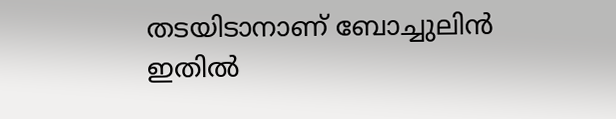തടയിടാനാണ് ബോച്ചുലിൻ ഇതിൽ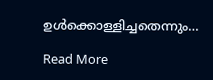ഉൾക്കൊള്ളിച്ചതെന്നും…

Read More